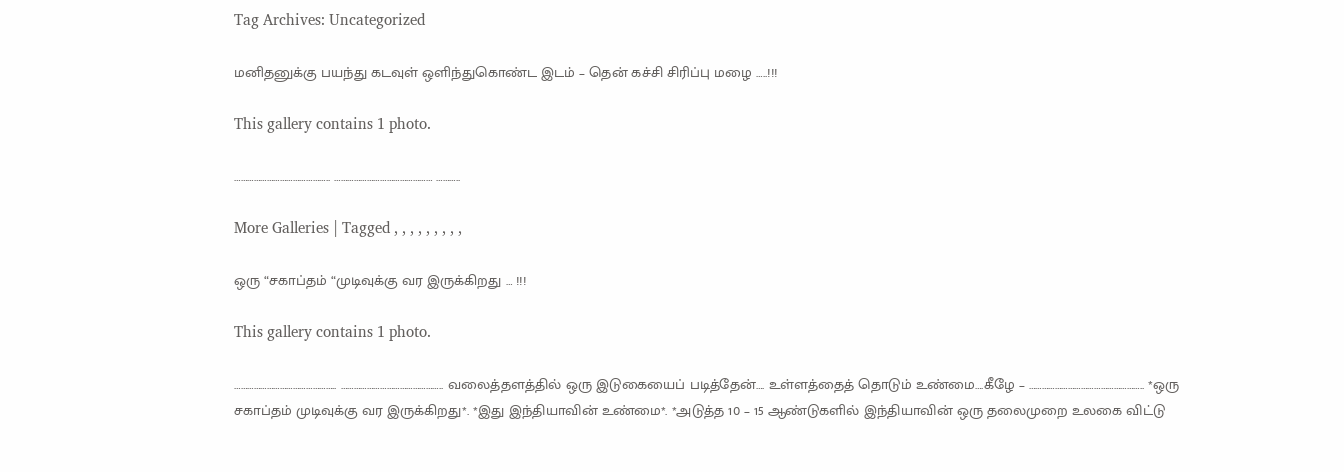Tag Archives: Uncategorized

மனிதனுக்கு பயந்து கடவுள் ஒளிந்துகொண்ட இடம் – தென் கச்சி சிரிப்பு மழை …..!!!

This gallery contains 1 photo.

…………………………………….. ……………………………………… ………..

More Galleries | Tagged , , , , , , , , ,

ஒரு “சகாப்தம் “முடிவுக்கு வர இருக்கிறது … !!!

This gallery contains 1 photo.

……………………………………….. ……………………………………….. வலைத்தளத்தில் ஒரு இடுகையைப் படித்தேன்…. உள்ளத்தைத் தொடும் உண்மை….கீழே – …………………………………………….. *ஒரு சகாப்தம் முடிவுக்கு வர இருக்கிறது*. *இது இந்தியாவின் உண்மை*. *அடுத்த 10 – 15 ஆண்டுகளில் இந்தியாவின் ஒரு தலைமுறை உலகை விட்டு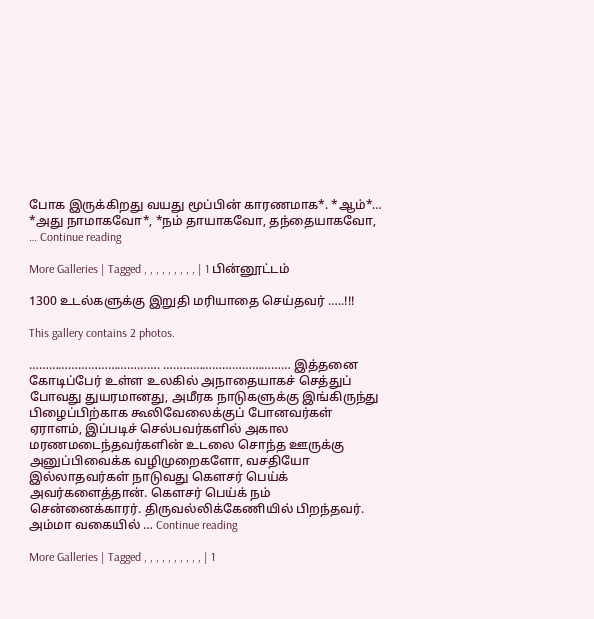போக இருக்கிறது வயது மூப்பின் காரணமாக*. *ஆம்*… *அது நாமாகவோ*, *நம் தாயாகவோ, தந்தையாகவோ, … Continue reading

More Galleries | Tagged , , , , , , , , , | 1 பின்னூட்டம்

1300 உடல்களுக்கு இறுதி மரியாதை செய்தவர் …..!!!

This gallery contains 2 photos.

…………………………………. ………………………………… இத்தனை கோடிப்பேர் உள்ள உலகில் அநாதையாகச் செத்துப் போவது துயரமானது, அமீரக நாடுகளுக்கு இங்கிருந்து பிழைப்பிற்காக கூலிவேலைக்குப் போனவர்கள் ஏராளம், இப்படிச் செல்பவர்களில் அகால மரணமடைந்தவர்களின் உடலை சொந்த ஊருக்கு அனுப்பிவைக்க வழிமுறைகளோ, வசதியோ இல்லாதவர்கள் நாடுவது கெளசர் பெய்க் அவர்களைத்தான். கெளசர் பெய்க் நம் சென்னைக்காரர். திருவல்லிக்கேணியில் பிறந்தவர். அம்மா வகையில் … Continue reading

More Galleries | Tagged , , , , , , , , , , | 1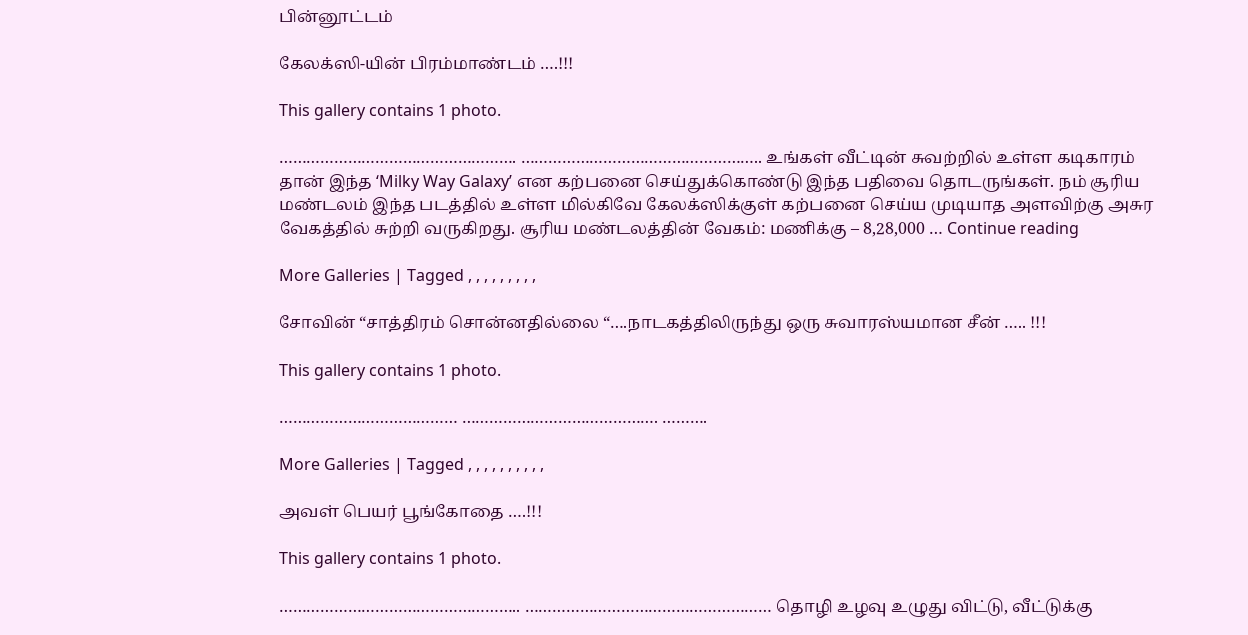பின்னூட்டம்

கேலக்ஸி-யின் பிரம்மாண்டம் ….!!!

This gallery contains 1 photo.

……………………………………………. …………………………………………….. உங்கள் வீட்டின் சுவற்றில் உள்ள கடிகாரம் தான் இந்த ‘Milky Way Galaxy’ என கற்பனை செய்துக்கொண்டு இந்த பதிவை தொடருங்கள். நம் சூரிய மண்டலம் இந்த படத்தில் உள்ள மில்கிவே கேலக்ஸிக்குள் கற்பனை செய்ய முடியாத அளவிற்கு அசுர வேகத்தில் சுற்றி வருகிறது. சூரிய மண்டலத்தின் வேகம்: மணிக்கு – 8,28,000 … Continue reading

More Galleries | Tagged , , , , , , , , ,

சோவின் “சாத்திரம் சொன்னதில்லை “….நாடகத்திலிருந்து ஒரு சுவாரஸ்யமான சீன் ….. !!!

This gallery contains 1 photo.

………………………………… ……………………………………. ……….

More Galleries | Tagged , , , , , , , , , ,

அவள் பெயர் பூங்கோதை ….!!!

This gallery contains 1 photo.

…………………………………………….. ……………………………………………… தொழி உழவு உழுது விட்டு, வீட்டுக்கு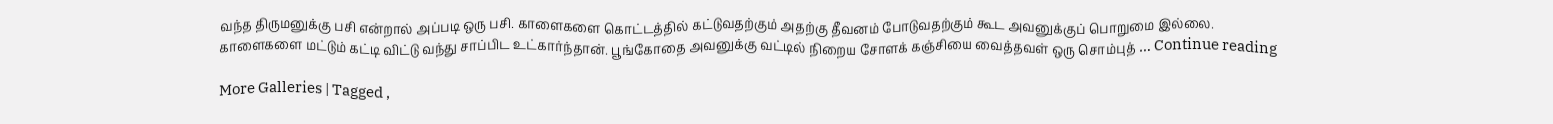வந்த திருமனுக்கு பசி என்றால் அப்படி ஒரு பசி. காளைகளை கொட்டத்தில் கட்டுவதற்கும் அதற்கு தீவனம் போடுவதற்கும் கூட அவனுக்குப் பொறுமை இல்லை. காளைகளை மட்டும் கட்டி விட்டு வந்து சாப்பிட உட்கார்ந்தான். பூங்கோதை அவனுக்கு வட்டில் நிறைய சோளக் கஞ்சியை வைத்தவள் ஒரு சொம்புத் … Continue reading

More Galleries | Tagged ,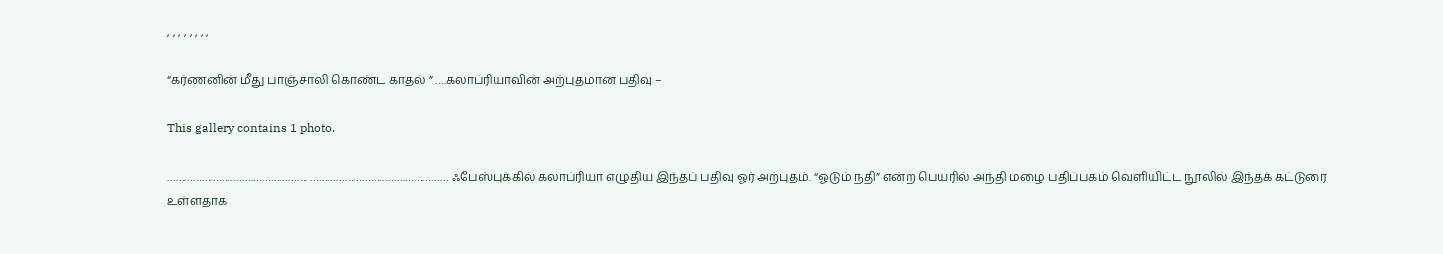, , , , , , , ,

“கர்ணனின் மீது பாஞ்சாலி கொண்ட காதல் ” ….கலாப்ரியாவின் அற்புதமான பதிவு –

This gallery contains 1 photo.

…………………………………………. ………………………………………… ஃபேஸ்புக்கில் கலாப்ரியா எழுதிய இந்தப் பதிவு ஓர் அற்புதம். “ஓடும் நதி” என்ற பெயரில் அந்தி மழை பதிப்பகம் வெளியிட்ட நூலில் இந்தக் கட்டுரை உள்ளதாக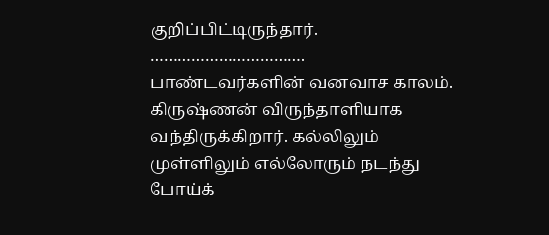குறிப்பிட்டிருந்தார். ……………………………. பாண்டவர்களின் வனவாச காலம். கிருஷ்ணன் விருந்தாளியாக வந்திருக்கிறார். கல்லிலும் முள்ளிலும் எல்லோரும் நடந்து போய்க்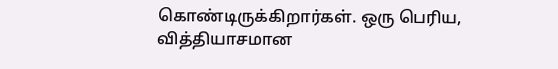கொண்டிருக்கிறார்கள். ஒரு பெரிய, வித்தியாசமான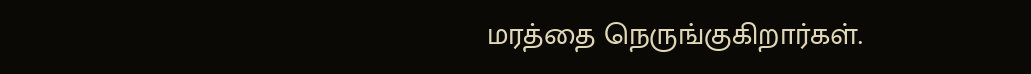மரத்தை நெருங்குகிறார்கள்.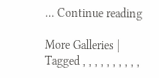… Continue reading

More Galleries | Tagged , , , , , , , , , ,